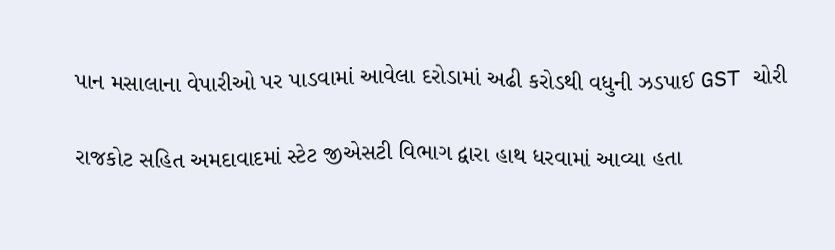પાન મસાલાના વેપારીઓ પર પાડવામાં આવેલા દરોડામાં અઢી કરોડથી વધુની ઝડપાઈ GST ચોરી

રાજકોટ સહિત અમદાવાદમાં સ્ટેટ જીએસટી વિભાગ દ્વારા હાથ ધરવામાં આવ્યા હતા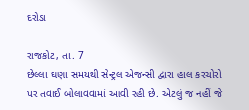દરોડા

રાજકોટ, તા. 7
છેલ્લા ઘણા સમયથી સેન્ટ્રલ એજન્સી દ્વારા હાલ કરચોરો પર તવાઈ બોલાવવામાં આવી રહી છે. એટલું જ નહીં જે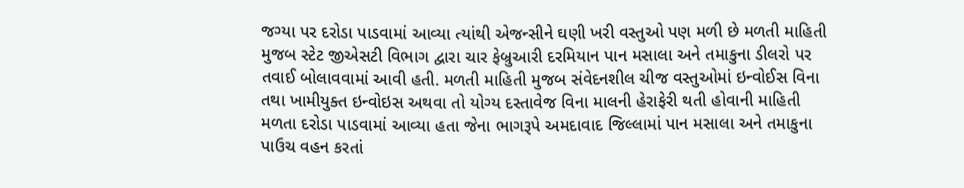જગ્યા પર દરોડા પાડવામાં આવ્યા ત્યાંથી એજન્સીને ઘણી ખરી વસ્તુઓ પણ મળી છે મળતી માહિતી મુજબ સ્ટેટ જીએસટી વિભાગ દ્વારા ચાર ફેબ્રુઆરી દરમિયાન પાન મસાલા અને તમાકુના ડીલરો પર તવાઈ બોલાવવામાં આવી હતી. મળતી માહિતી મુજબ સંવેદનશીલ ચીજ વસ્તુઓમાં ઇન્વોઈસ વિના તથા ખામીયુક્ત ઇન્વોઇસ અથવા તો યોગ્ય દસ્તાવેજ વિના માલની હેરાફેરી થતી હોવાની માહિતી મળતા દરોડા પાડવામાં આવ્યા હતા જેના ભાગરૂપે અમદાવાદ જિલ્લામાં પાન મસાલા અને તમાકુના પાઉચ વહન કરતાં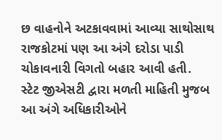છ વાહનોને અટકાવવામાં આવ્યા સાથોસાથ રાજકોટમાં પણ આ અંગે દરોડા પાડી ચોકાવનારી વિગતો બહાર આવી હતી.
સ્ટેટ જીએસટી દ્વારા મળતી માહિતી મુજબ આ અંગે અધિકારીઓને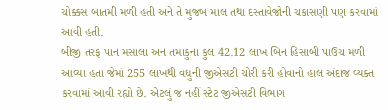ચોક્કસ બાતમી મળી હતી અને તે મુજબ માલ તથા દસ્તાવેજોની ચકાસણી પણ કરવામાં આવી હતી.
બીજી તરફ પાન મસાલા અન તમાકુના કુલ 42.12 લાખ બિન હિસાબી પાઉચ મળી આવ્યા હતા જેમાં 255 લાખથી વધુની જીએસટી ચોરી કરી હોવાનો હાલ અંદાજ વ્યક્ત કરવામાં આવી રહ્યો છે. એટલું જ નહીં સ્ટેટ જીએસટી વિભાગ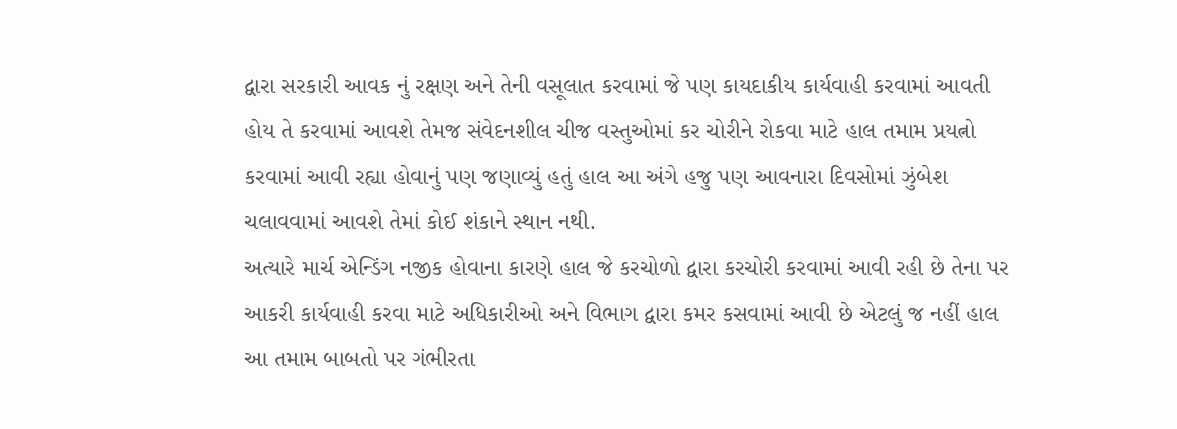દ્વારા સરકારી આવક નું રક્ષણ અને તેની વસૂલાત કરવામાં જે પણ કાયદાકીય કાર્યવાહી કરવામાં આવતી હોય તે કરવામાં આવશે તેમજ સંવેદનશીલ ચીજ વસ્તુઓમાં કર ચોરીને રોકવા માટે હાલ તમામ પ્રયત્નો કરવામાં આવી રહ્યા હોવાનું પણ જણાવ્યું હતું હાલ આ અંગે હજુ પણ આવનારા દિવસોમાં ઝુંબેશ ચલાવવામાં આવશે તેમાં કોઈ શંકાને સ્થાન નથી.
અત્યારે માર્ચ એન્ડિંગ નજીક હોવાના કારણે હાલ જે કરચોળો દ્વારા કરચોરી કરવામાં આવી રહી છે તેના પર આકરી કાર્યવાહી કરવા માટે અધિકારીઓ અને વિભાગ દ્વારા કમર કસવામાં આવી છે એટલું જ નહીં હાલ આ તમામ બાબતો પર ગંભીરતા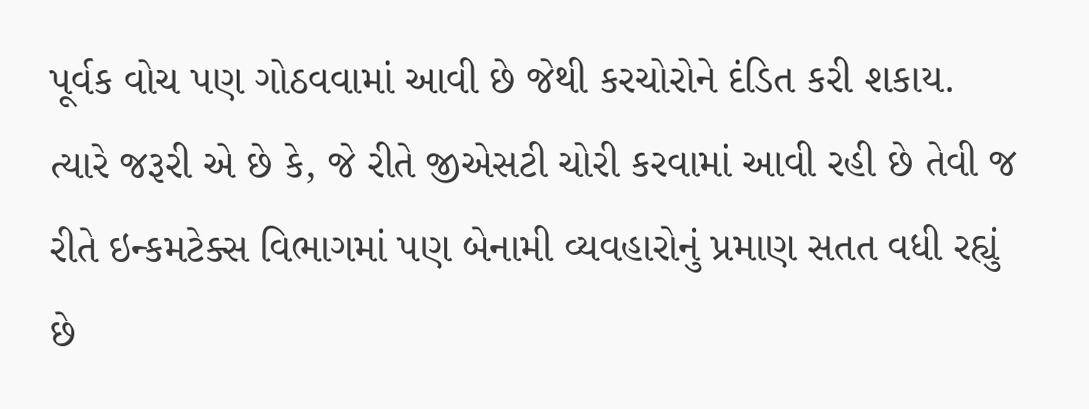પૂર્વક વોચ પણ ગોઠવવામાં આવી છે જેથી કરચોરોને દંડિત કરી શકાય.
ત્યારે જરૂરી એ છે કે, જે રીતે જીએસટી ચોરી કરવામાં આવી રહી છે તેવી જ રીતે ઇન્કમટેક્સ વિભાગમાં પણ બેનામી વ્યવહારોનું પ્રમાણ સતત વધી રહ્યું છે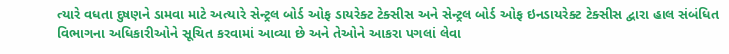ત્યારે વધતા દુષણને ડામવા માટે અત્યારે સેન્ટ્રલ બોર્ડ ઓફ ડાયરેક્ટ ટેક્સીસ અને સેન્ટ્રલ બોર્ડ ઓફ ઇનડાયરેક્ટ ટેક્સીસ દ્વારા હાલ સંબંધિત વિભાગના અધિકારીઓને સૂચિત કરવામાં આવ્યા છે અને તેઓને આકરા પગલાં લેવા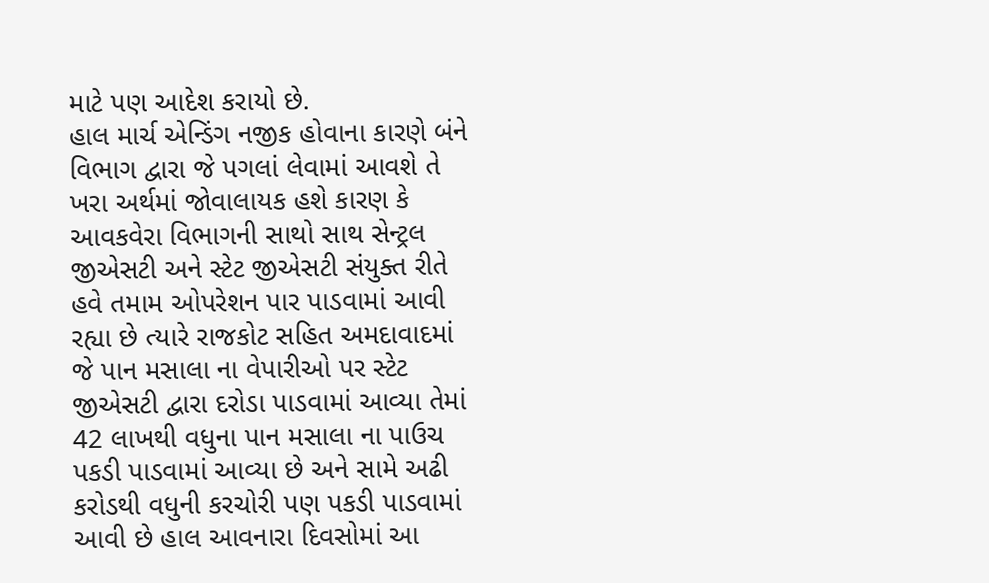માટે પણ આદેશ કરાયો છે.
હાલ માર્ચ એન્ડિંગ નજીક હોવાના કારણે બંને વિભાગ દ્વારા જે પગલાં લેવામાં આવશે તે ખરા અર્થમાં જોવાલાયક હશે કારણ કે આવકવેરા વિભાગની સાથો સાથ સેન્ટ્રલ જીએસટી અને સ્ટેટ જીએસટી સંયુક્ત રીતે હવે તમામ ઓપરેશન પાર પાડવામાં આવી રહ્યા છે ત્યારે રાજકોટ સહિત અમદાવાદમાં જે પાન મસાલા ના વેપારીઓ પર સ્ટેટ જીએસટી દ્વારા દરોડા પાડવામાં આવ્યા તેમાં 42 લાખથી વધુના પાન મસાલા ના પાઉચ પકડી પાડવામાં આવ્યા છે અને સામે અઢી કરોડથી વધુની કરચોરી પણ પકડી પાડવામાં આવી છે હાલ આવનારા દિવસોમાં આ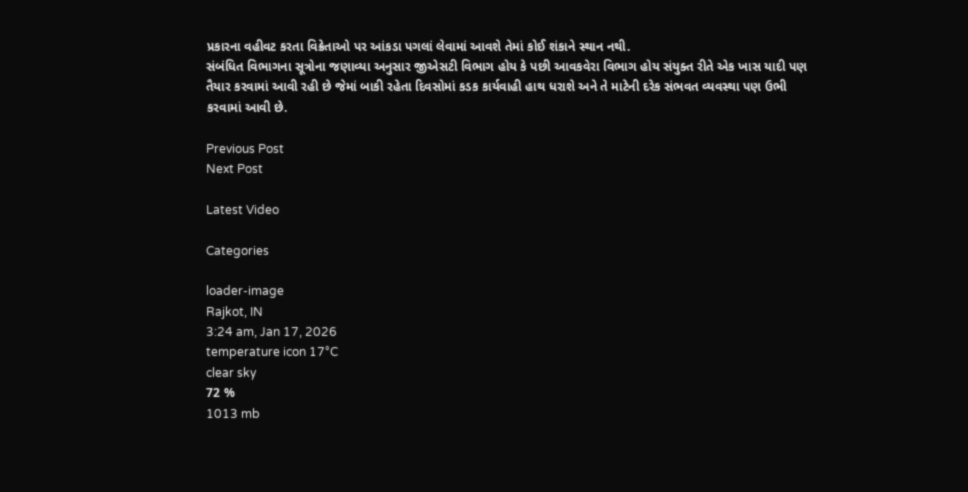પ્રકારના વહીવટ કરતા વિક્રેતાઓ પર આંકડા પગલાં લેવામાં આવશે તેમાં કોઈ શંકાને સ્થાન નથી.
સંબંધિત વિભાગના સૂત્રોના જણાવ્યા અનુસાર જીએસટી વિભાગ હોય કે પછી આવકવેરા વિભાગ હોય સંયુક્ત રીતે એક ખાસ યાદી પણ તૈયાર કરવામાં આવી રહી છે જેમાં બાકી રહેતા દિવસોમાં કડક કાર્યવાહી હાથ ધરાશે અને તે માટેની દરેક સંભવત વ્યવસ્થા પણ ઉભી કરવામાં આવી છે.

Previous Post
Next Post

Latest Video

Categories

loader-image
Rajkot, IN
3:24 am, Jan 17, 2026
temperature icon 17°C
clear sky
72 %
1013 mb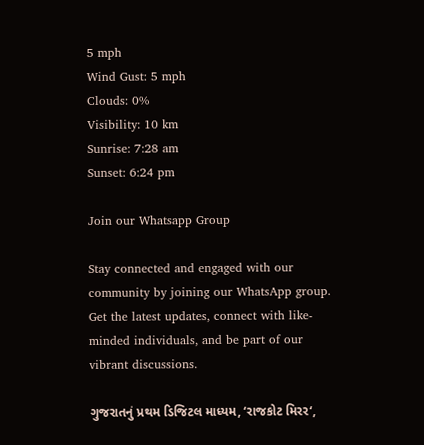5 mph
Wind Gust: 5 mph
Clouds: 0%
Visibility: 10 km
Sunrise: 7:28 am
Sunset: 6:24 pm

Join our Whatsapp Group

Stay connected and engaged with our community by joining our WhatsApp group. Get the latest updates, connect with like-minded individuals, and be part of our vibrant discussions.

ગુજરાતનું પ્રથમ ડિજિટલ માધ્યમ, ‘રાજકોટ મિરર‘,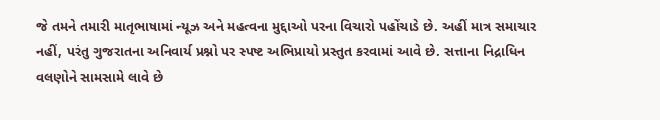જે તમને તમારી માતૃભાષામાં ન્યૂઝ અને મહત્વના મુદ્દાઓ પરના વિચારો પહોંચાડે છે. અહીં માત્ર સમાચાર નહીં, પરંતુ ગુજરાતના અનિવાર્ય પ્રશ્નો પર સ્પષ્ટ અભિપ્રાયો પ્રસ્તુત કરવામાં આવે છે. સત્તાના નિદ્રાધિન વલણોને સામસામે લાવે છે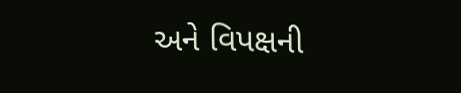અને વિપક્ષની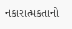નકારાત્મકતાનો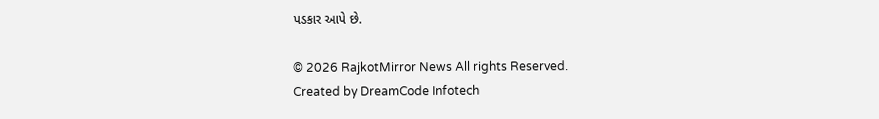પડકાર આપે છે.

© 2026 RajkotMirror News All rights Reserved.
Created by DreamCode Infotech